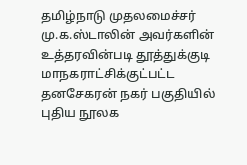தமிழ்நாடு முதலமைச்சர் மு.க.ஸ்டாலின் அவர்களின் உத்தரவின்படி தூத்துக்குடி மாநகராட்சிக்குட்பட்ட தனசேகரன் நகர் பகுதியில் புதிய நூலக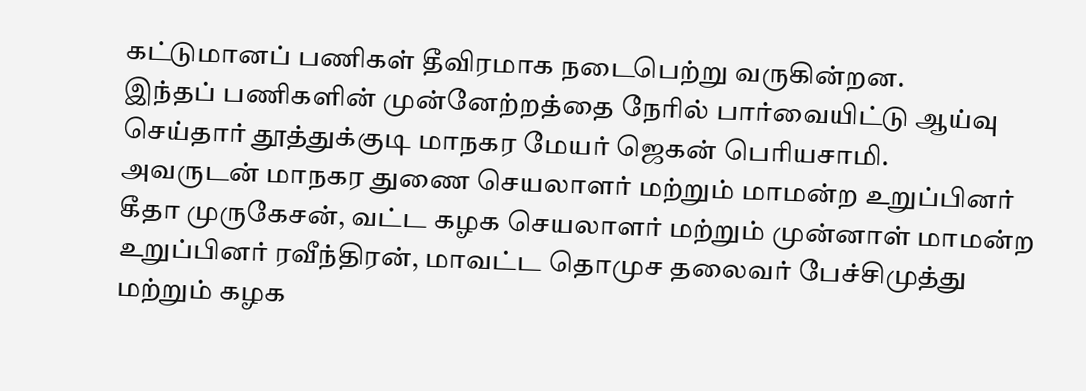கட்டுமானப் பணிகள் தீவிரமாக நடைபெற்று வருகின்றன.
இந்தப் பணிகளின் முன்னேற்றத்தை நேரில் பார்வையிட்டு ஆய்வு செய்தார் தூத்துக்குடி மாநகர மேயர் ஜெகன் பெரியசாமி.
அவருடன் மாநகர துணை செயலாளர் மற்றும் மாமன்ற உறுப்பினர் கீதா முருகேசன், வட்ட கழக செயலாளர் மற்றும் முன்னாள் மாமன்ற உறுப்பினர் ரவீந்திரன், மாவட்ட தொமுச தலைவர் பேச்சிமுத்து மற்றும் கழக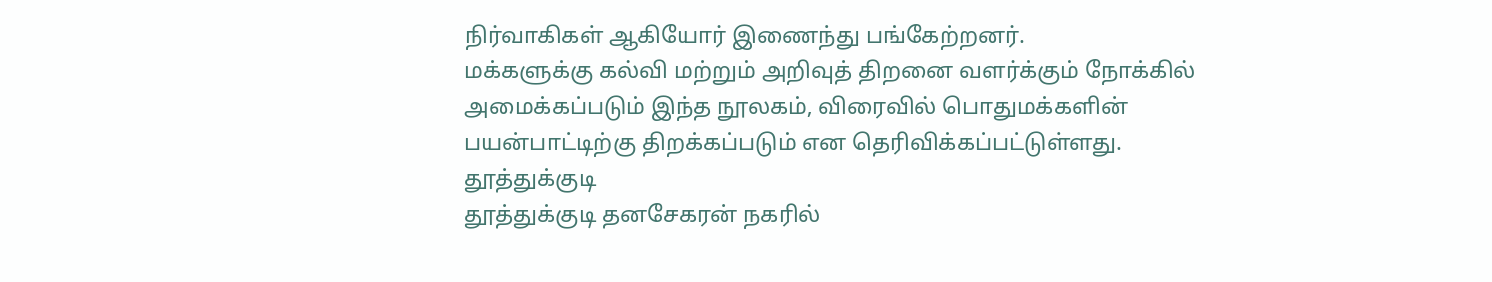நிர்வாகிகள் ஆகியோர் இணைந்து பங்கேற்றனர்.
மக்களுக்கு கல்வி மற்றும் அறிவுத் திறனை வளர்க்கும் நோக்கில் அமைக்கப்படும் இந்த நூலகம், விரைவில் பொதுமக்களின் பயன்பாட்டிற்கு திறக்கப்படும் என தெரிவிக்கப்பட்டுள்ளது.
தூத்துக்குடி
தூத்துக்குடி தனசேகரன் நகரில்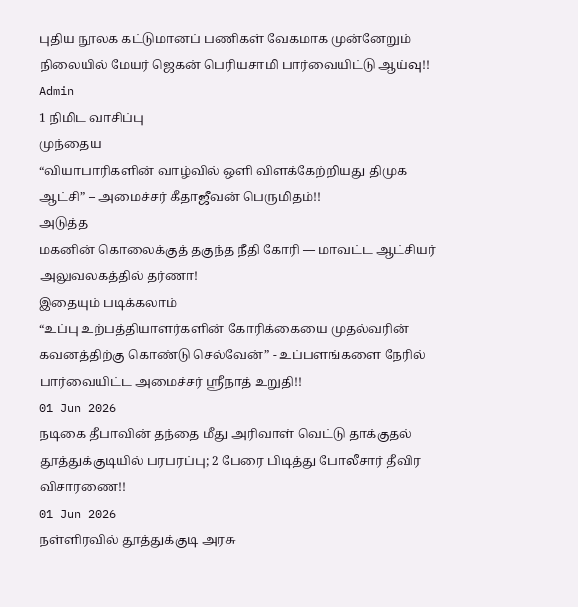புதிய நூலக கட்டுமானப் பணிகள் வேகமாக முன்னேறும் நிலையில் மேயர் ஜெகன் பெரியசாமி பார்வையிட்டு ஆய்வு!!
Admin
1 நிமிட வாசிப்பு
முந்தைய
“வியாபாரிகளின் வாழ்வில் ஒளி விளக்கேற்றியது திமுக ஆட்சி” – அமைச்சர் கீதாஜீவன் பெருமிதம்!!
அடுத்த
மகனின் கொலைக்குத் தகுந்த நீதி கோரி — மாவட்ட ஆட்சியர் அலுவலகத்தில் தர்ணா!
இதையும் படிக்கலாம்
“உப்பு உற்பத்தியாளர்களின் கோரிக்கையை முதல்வரின் கவனத்திற்கு கொண்டு செல்வேன்” - உப்பளங்களை நேரில் பார்வையிட்ட அமைச்சர் ஸ்ரீநாத் உறுதி!!
01 Jun 2026
நடிகை தீபாவின் தந்தை மீது அரிவாள் வெட்டு தாக்குதல் தூத்துக்குடியில் பரபரப்பு; 2 பேரை பிடித்து போலீசார் தீவிர விசாரணை!!
01 Jun 2026
நள்ளிரவில் தூத்துக்குடி அரசு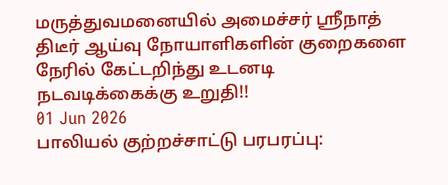மருத்துவமனையில் அமைச்சர் ஸ்ரீநாத் திடீர் ஆய்வு நோயாளிகளின் குறைகளை நேரில் கேட்டறிந்து உடனடி நடவடிக்கைக்கு உறுதி!!
01 Jun 2026
பாலியல் குற்றச்சாட்டு பரபரப்பு: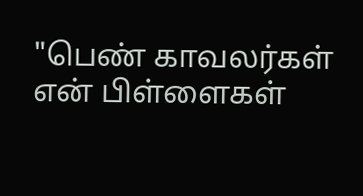"பெண் காவலர்கள் என் பிள்ளைகள்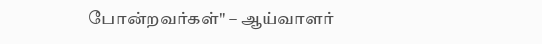போன்றவர்கள்" – ஆய்வாளர்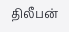திலீபன்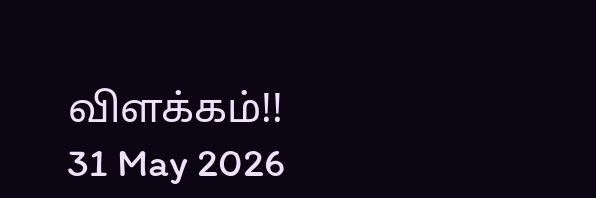விளக்கம்!!
31 May 2026